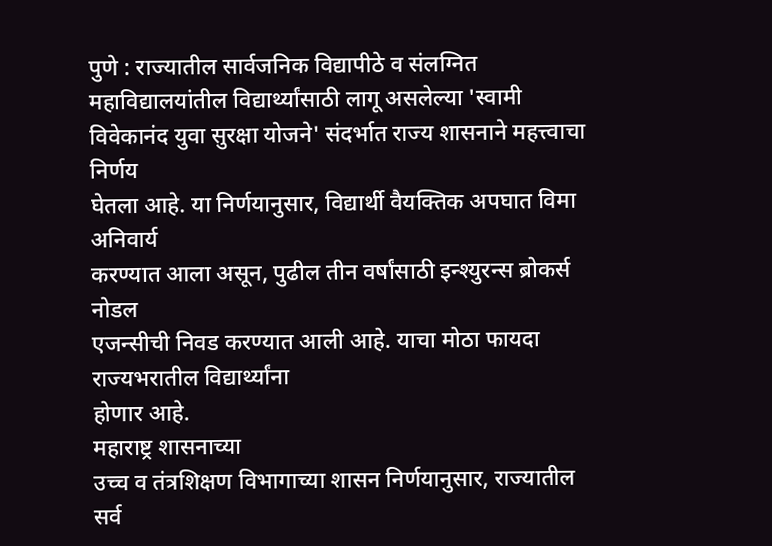पुणे : राज्यातील सार्वजनिक विद्यापीठे व संलग्नित
महाविद्यालयांतील विद्यार्थ्यांसाठी लागू असलेल्या 'स्वामी
विवेकानंद युवा सुरक्षा योजने' संदर्भात राज्य शासनाने महत्त्वाचा निर्णय
घेतला आहे. या निर्णयानुसार, विद्यार्थी वैयक्तिक अपघात विमा अनिवार्य
करण्यात आला असून, पुढील तीन वर्षांसाठी इन्श्युरन्स ब्रोकर्स नोडल
एजन्सीची निवड करण्यात आली आहे. याचा मोठा फायदा राज्यभरातील विद्यार्थ्यांना
होणार आहे.
महाराष्ट्र शासनाच्या
उच्च व तंत्रशिक्षण विभागाच्या शासन निर्णयानुसार, राज्यातील
सर्व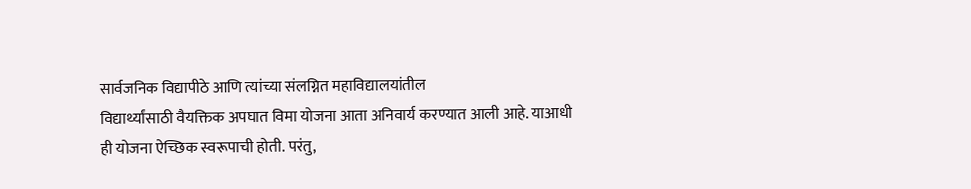सार्वजनिक विद्यापीठे आणि त्यांच्या संलग्नित महाविद्यालयांतील
विद्यार्थ्यांसाठी वैयक्तिक अपघात विमा योजना आता अनिवार्य करण्यात आली आहे. याआधी
ही योजना ऐच्छिक स्वरूपाची होती. परंतु,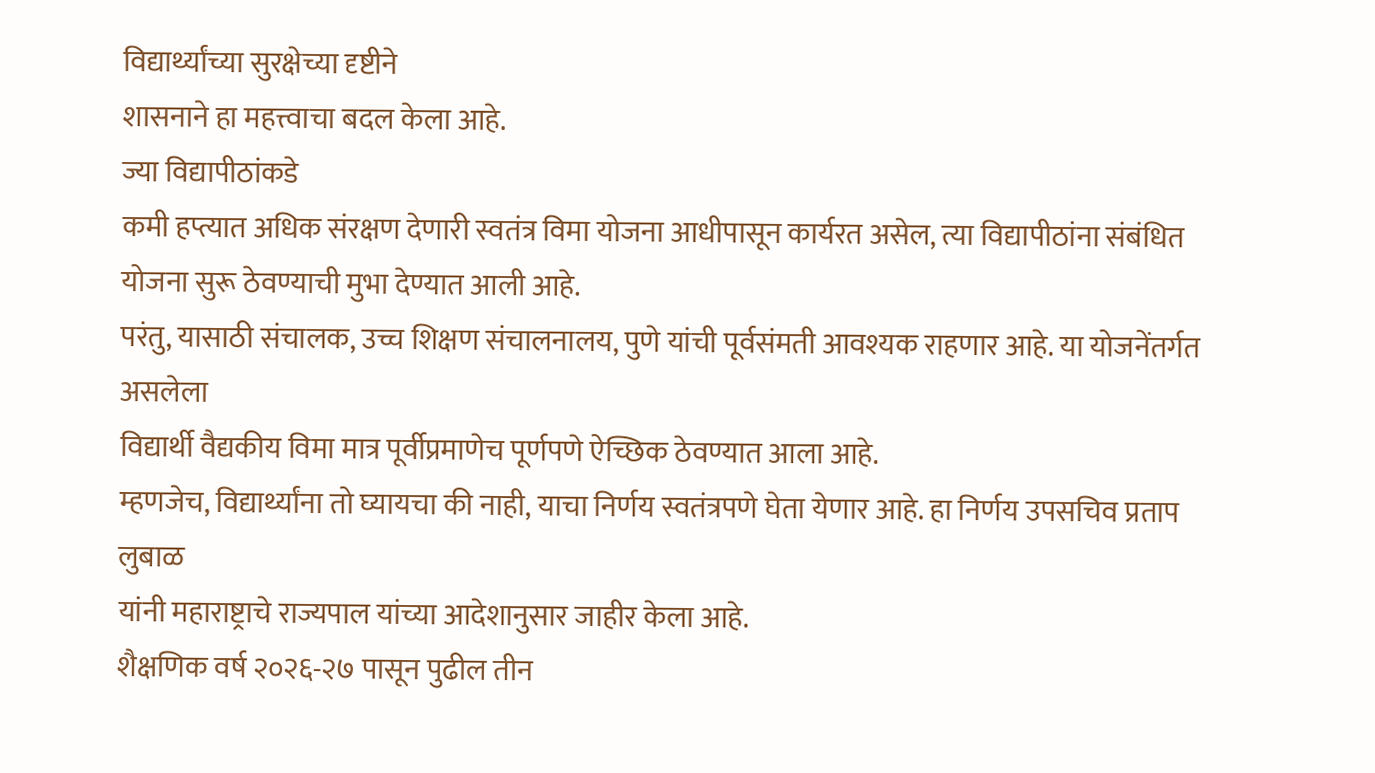विद्यार्थ्यांच्या सुरक्षेच्या दृष्टीने
शासनाने हा महत्त्वाचा बदल केला आहे.
ज्या विद्यापीठांकडे
कमी हप्त्यात अधिक संरक्षण देणारी स्वतंत्र विमा योजना आधीपासून कार्यरत असेल, त्या विद्यापीठांना संबंधित योजना सुरू ठेवण्याची मुभा देण्यात आली आहे.
परंतु, यासाठी संचालक, उच्च शिक्षण संचालनालय, पुणे यांची पूर्वसंमती आवश्यक राहणार आहे. या योजनेंतर्गत असलेला
विद्यार्थी वैद्यकीय विमा मात्र पूर्वीप्रमाणेच पूर्णपणे ऐच्छिक ठेवण्यात आला आहे.
म्हणजेच, विद्यार्थ्यांना तो घ्यायचा की नाही, याचा निर्णय स्वतंत्रपणे घेता येणार आहे. हा निर्णय उपसचिव प्रताप लुबाळ
यांनी महाराष्ट्राचे राज्यपाल यांच्या आदेशानुसार जाहीर केला आहे.
शैक्षणिक वर्ष २०२६-२७ पासून पुढील तीन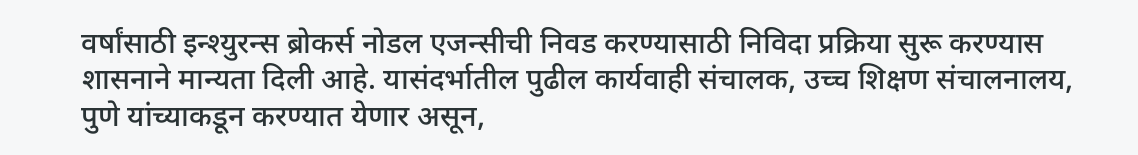वर्षांसाठी इन्श्युरन्स ब्रोकर्स नोडल एजन्सीची निवड करण्यासाठी निविदा प्रक्रिया सुरू करण्यास शासनाने मान्यता दिली आहे. यासंदर्भातील पुढील कार्यवाही संचालक, उच्च शिक्षण संचालनालय, पुणे यांच्याकडून करण्यात येणार असून,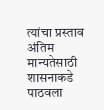त्यांचा प्रस्ताव अंतिम मान्यतेसाठी शासनाकडे पाठवला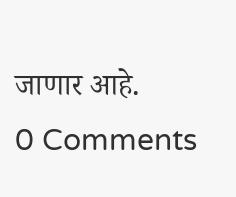जाणार आहे.
0 Comments